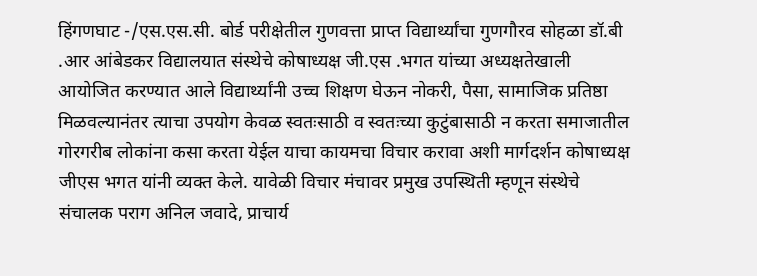हिंगणघाट -/एस.एस.सी. बोर्ड परीक्षेतील गुणवत्ता प्राप्त विद्यार्थ्यांचा गुणगौरव सोहळा डॉ.बी .आर आंबेडकर विद्यालयात संस्थेचे कोषाध्यक्ष जी.एस .भगत यांच्या अध्यक्षतेखाली आयोजित करण्यात आले विद्यार्थ्यांनी उच्च शिक्षण घेऊन नोकरी, पैसा, सामाजिक प्रतिष्ठा मिळवल्यानंतर त्याचा उपयोग केवळ स्वतःसाठी व स्वतःच्या कुटुंबासाठी न करता समाजातील गोरगरीब लोकांना कसा करता येईल याचा कायमचा विचार करावा अशी मार्गदर्शन कोषाध्यक्ष जीएस भगत यांनी व्यक्त केले. यावेळी विचार मंचावर प्रमुख उपस्थिती म्हणून संस्थेचे संचालक पराग अनिल जवादे, प्राचार्य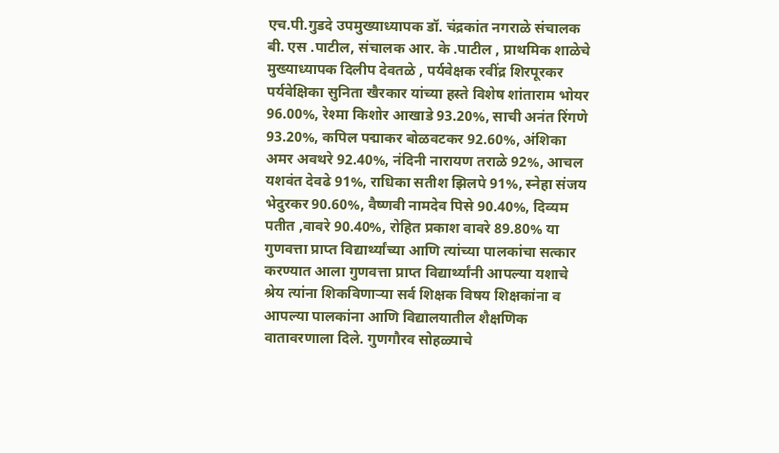एच.पी.गुडदे उपमुख्याध्यापक डॉ. चंद्रकांत नगराळे संचालक बी. एस .पाटील, संचालक आर. के .पाटील , प्राथमिक शाळेचे मुख्याध्यापक दिलीप देवतळे , पर्यवेक्षक रवींद्र शिरपूरकर पर्यवेक्षिका सुनिता खैरकार यांच्या हस्ते विशेष शांताराम भोयर 96.00%, रेश्मा किशोर आखाडे 93.20%, साची अनंत रिंगणे 93.20%, कपिल पद्माकर बोळवटकर 92.60%, अंशिका अमर अवथरे 92.40%, नंदिनी नारायण तराळे 92%, आचल यशवंत देवढे 91%, राधिका सतीश झिलपे 91%, स्नेहा संजय भेदुरकर 90.60%, वैष्णवी नामदेव पिसे 90.40%, दिव्यम पतीत ,वावरे 90.40%, रोहित प्रकाश वावरे 89.80% या गुणवत्ता प्राप्त विद्यार्थ्यांच्या आणि त्यांच्या पालकांचा सत्कार करण्यात आला गुणवत्ता प्राप्त विद्यार्थ्यांनी आपल्या यशाचे श्रेय त्यांना शिकविणाऱ्या सर्व शिक्षक विषय शिक्षकांना व आपल्या पालकांना आणि विद्यालयातील शैक्षणिक वातावरणाला दिले. गुणगौरव सोहळ्याचे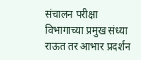संचालन परीक्षा विभागाच्या प्रमुख संध्या राऊत तर आभार प्रदर्शन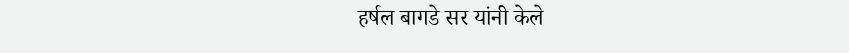हर्षल बागडे सर यांनी केले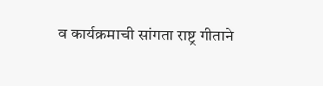व कार्यक्रमाची सांगता राष्ट्र गीताने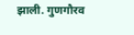झाली. गुणगौरव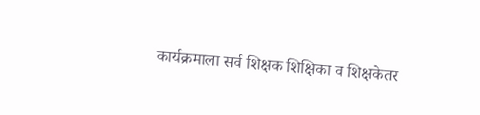कार्यक्रमाला सर्व शिक्षक शिक्षिका व शिक्षकेतर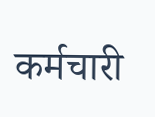कर्मचारी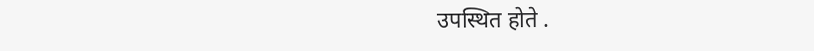उपस्थित होते .